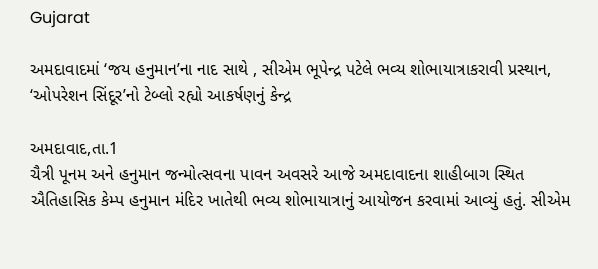Gujarat

અમદાવાદમાં ‘જય હનુમાન’ના નાદ સાથે , સીએમ ભૂપેન્દ્ર પટેલે ભવ્ય શોભાયાત્રાકરાવી પ્રસ્થાન, ‘ઓપરેશન સિંદૂર’નો ટેબ્લો રહ્યો આકર્ષણનું કેન્દ્ર

અમદાવાદ,તા.1
ચૈત્રી પૂનમ અને હનુમાન જન્મોત્સવના પાવન અવસરે આજે અમદાવાદના શાહીબાગ સ્થિત ઐતિહાસિક કેમ્પ હનુમાન મંદિર ખાતેથી ભવ્ય શોભાયાત્રાનું આયોજન કરવામાં આવ્યું હતું. સીએમ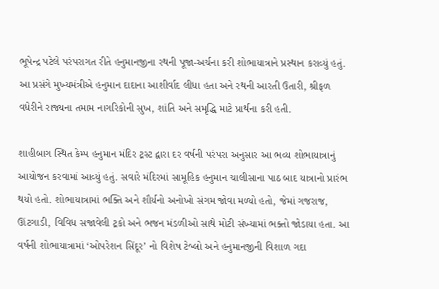ભૂપેન્દ્ર પટેલે પરંપરાગત રીતે હનુમાનજીના રથની પૂજા-અર્ચના કરી શોભાયાત્રાને પ્રસ્થાન કરાવ્યું હતું. આ પ્રસંગે મુખ્યમંત્રીએ હનુમાન દાદાના આશીર્વાદ લીધા હતા અને રથની આરતી ઉતારી, શ્રીફળ વધેરીને રાજ્યના તમામ નાગરિકોની સુખ, શાંતિ અને સમૃદ્ધિ માટે પ્રાર્થના કરી હતી.

શાહીબાગ સ્થિત કેમ્પ હનુમાન મંદિર ટ્રસ્ટ દ્વારા દર વર્ષની પરંપરા અનુસાર આ ભવ્ય શોભાયાત્રાનું આયોજન કરવામાં આવ્યું હતું. સવારે મંદિરમાં સામૂહિક હનુમાન ચાલીસાના પાઠ બાદ યાત્રાનો પ્રારંભ થયો હતો. શોભાયાત્રામાં ભક્તિ અને શૌર્યનો અનોખો સંગમ જોવા મળ્યો હતો, જેમાં ગજરાજ, ઊંટગાડી, વિવિધ સજાવેલી ટ્રકો અને ભજન મંડળીઓ સાથે મોટી સંખ્યામાં ભક્તો જોડાયા હતા. આ વર્ષની શોભાયાત્રામાં ‘ઓપરેશન સિંદૂર’ નો વિશેષ ટેબ્લો અને હનુમાનજીની વિશાળ ગદા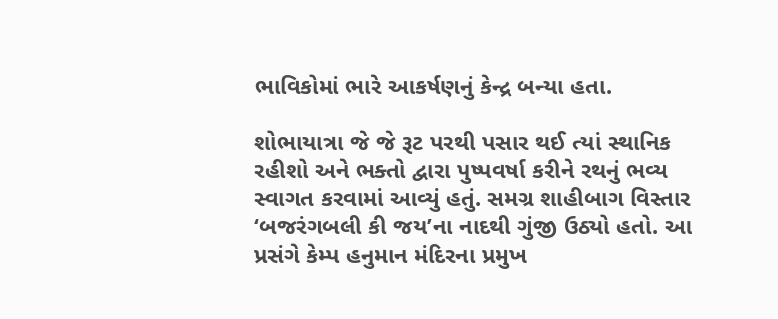ભાવિકોમાં ભારે આકર્ષણનું કેન્દ્ર બન્યા હતા.

શોભાયાત્રા જે જે રૂટ પરથી પસાર થઈ ત્યાં સ્થાનિક રહીશો અને ભક્તો દ્વારા પુષ્પવર્ષા કરીને રથનું ભવ્ય સ્વાગત કરવામાં આવ્યું હતું. સમગ્ર શાહીબાગ વિસ્તાર ‘બજરંગબલી કી જય’ના નાદથી ગુંજી ઉઠ્યો હતો. આ પ્રસંગે કેમ્પ હનુમાન મંદિરના પ્રમુખ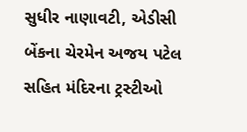સુધીર નાણાવટી, એડીસી બેંકના ચેરમેન અજય પટેલ સહિત મંદિરના ટ્રસ્ટીઓ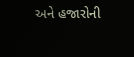અને હજારોની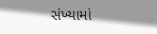સંખ્યામાં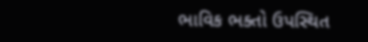ભાવિક ભક્તો ઉપસ્થિત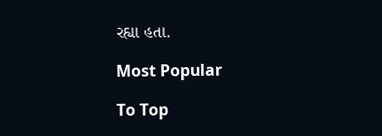રહ્યા હતા.

Most Popular

To Top